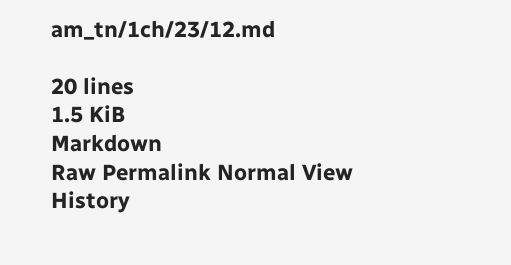am_tn/1ch/23/12.md

20 lines
1.5 KiB
Markdown
Raw Permalink Normal View History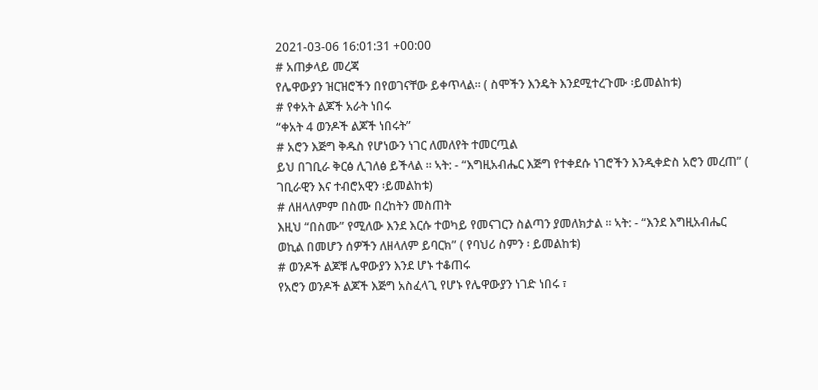2021-03-06 16:01:31 +00:00
# አጠቃላይ መረጃ
የሌዋውያን ዝርዝሮችን በየወገናቸው ይቀጥላል። ( ስሞችን እንዴት እንደሚተረጉሙ ፡ይመልከቱ)
# የቀአት ልጆች አራት ነበሩ
“ቀአት 4 ወንዶች ልጆች ነበሩት”
# አሮን እጅግ ቅዱስ የሆነውን ነገር ለመለየት ተመርጧል
ይህ በገቢራ ቅርፅ ሊገለፅ ይችላል ፡፡ ኣት: - “እግዚአብሔር እጅግ የተቀደሱ ነገሮችን እንዲቀድስ አሮን መረጠ” ( ገቢራዊን እና ተብሮአዊን ፡ይመልከቱ)
# ለዘላለምም በስሙ በረከትን መስጠት
እዚህ “በስሙ” የሚለው እንደ እርሱ ተወካይ የመናገርን ስልጣን ያመለክታል ፡፡ ኣት: - “እንደ እግዚአብሔር ወኪል በመሆን ሰዎችን ለዘላለም ይባርክ” ( የባህሪ ስምን ፡ ይመልከቱ)
# ወንዶች ልጆቹ ሌዋውያን እንደ ሆኑ ተቆጠሩ
የአሮን ወንዶች ልጆች እጅግ አስፈላጊ የሆኑ የሌዋውያን ነገድ ነበሩ ፣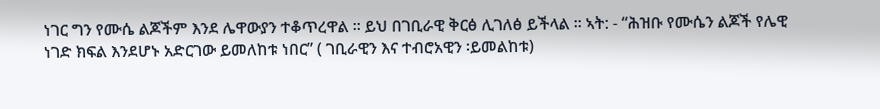ነገር ግን የሙሴ ልጆችም እንደ ሌዋውያን ተቆጥረዋል ፡፡ ይህ በገቢራዊ ቅርፅ ሊገለፅ ይችላል ፡፡ ኣት: - “ሕዝቡ የሙሴን ልጆች የሌዊ ነገድ ክፍል እንደሆኑ አድርገው ይመለከቱ ነበር” ( ገቢራዊን እና ተብሮአዊን ፡ይመልከቱ)